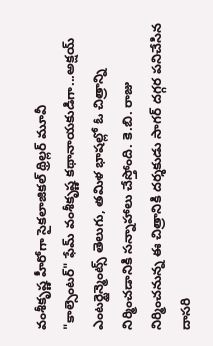వంశీకృష్ణ హీరోగా సైకలాజికల్ థ్రిల్లర్ మూవీ
"కాల్సెంటర్" ఫేమ్ వంశీకృష్ణ కథానాయకుడిగా...అక్షయ్ ఎంటర్టైన్మెంట్స్ తెలుగు, తమిళ భాషల్లో ఓ చిత్రాన్ని నిర్మించడానికి సన్నాహాలు చేస్తోంది. కె.బి. రాజు నిర్మించనున్న ఈ చిత్రానికి దర్శకుడు సాగర్ దగ్గర పనిచేసిన దాసరి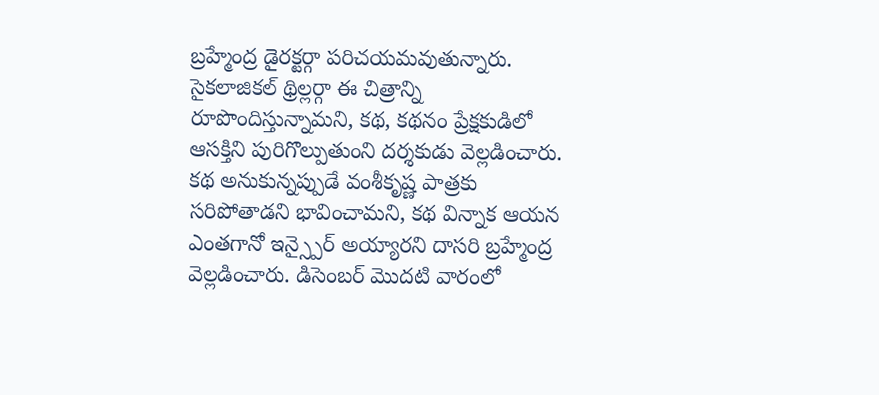బ్రహ్మేంద్ర డైరక్టర్గా పరిచయమవుతున్నారు. సైకలాజికల్ థ్రిల్లర్గా ఈ చిత్రాన్ని రూపొందిస్తున్నామని, కథ, కథనం ప్రేక్షకుడిలో ఆసక్తిని పురిగొల్పుతుంని దర్శకుడు వెల్లడించారు.
కథ అనుకున్నప్పుడే వంశీకృష్ణ పాత్రకు సరిపోతాడని భావించామని, కథ విన్నాక ఆయన ఎంతగానో ఇన్స్పైర్ అయ్యారని దాసరి బ్రహ్మేంద్ర వెల్లడించారు. డిసెంబర్ మొదటి వారంలో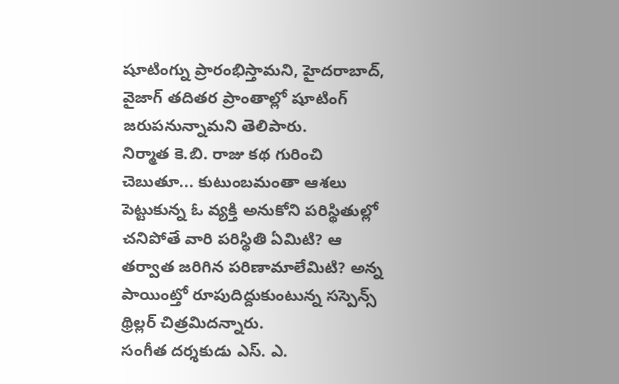షూటింగ్ను ప్రారంభిస్తామని, హైదరాబాద్, వైజాగ్ తదితర ప్రాంతాల్లో షూటింగ్ జరుపనున్నామని తెలిపారు.
నిర్మాత కె.బి. రాజు కథ గురించి చెబుతూ... కుటుంబమంతా ఆశలు పెట్టుకున్న ఓ వ్యక్తి అనుకోని పరిస్థితుల్లో చనిపోతే వారి పరిస్థితి ఏమిటి? ఆ తర్వాత జరిగిన పరిణామాలేమిటి? అన్న పాయింట్తో రూపుదిద్దుకుంటున్న సస్పెన్స్ థ్రిల్లర్ చిత్రమిదన్నారు.
సంగీత దర్శకుడు ఎస్. ఎ.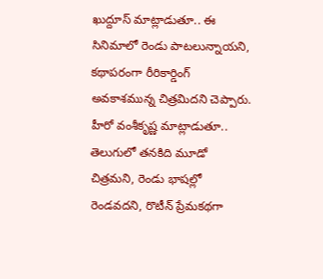ఖుద్దూస్ మాట్లాడుతూ.. ఈ సినిమాలో రెండు పాటలున్నాయని, కథాపరంగా రీరికార్డింగ్ అవకాశమున్న చిత్రమిదని చెప్పారు.
హీరో వంశీకృష్ణ మాట్లాడుతూ.. తెలుగులో తనకిది మూడో చిత్రమని, రెండు భాషల్లో రెండవదని, రొటీన్ ప్రేమకథగా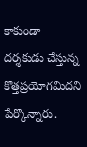కాకుండా దర్శకుడు చేస్తున్న కొత్తప్రయోగమిదని పేర్కొన్నారు.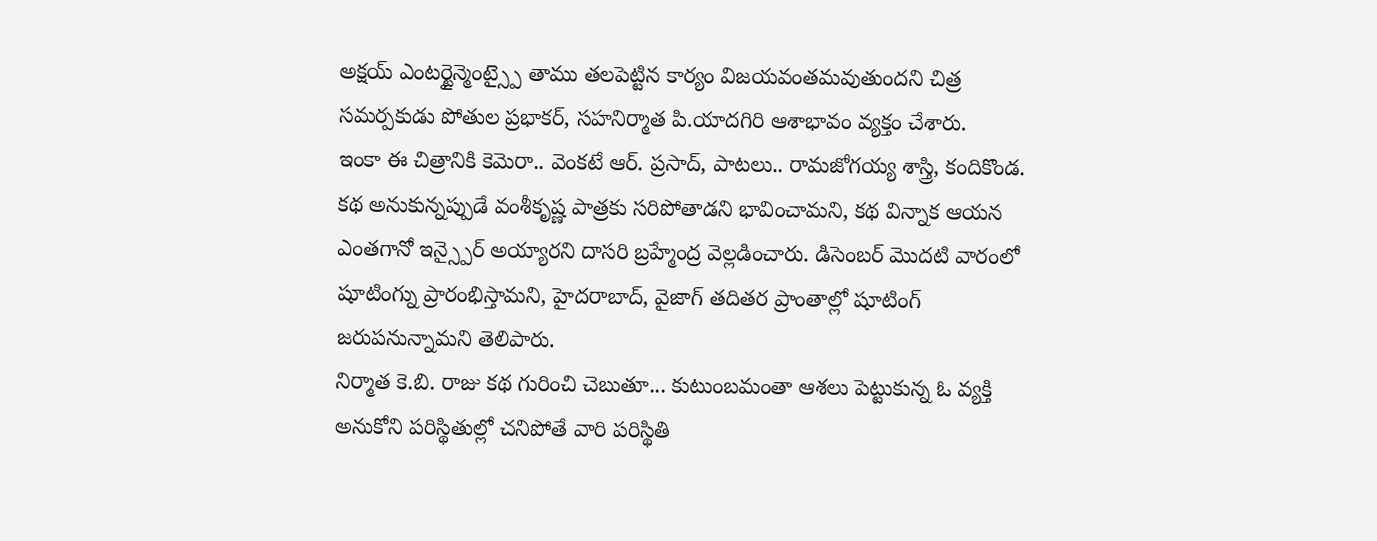అక్షయ్ ఎంటర్టైన్మెంట్స్పై తాము తలపెట్టిన కార్యం విజయవంతమవుతుందని చిత్ర సమర్పకుడు పోతుల ప్రభాకర్, సహనిర్మాత పి.యాదగిరి ఆశాభావం వ్యక్తం చేశారు.
ఇంకా ఈ చిత్రానికి కెమెరా.. వెంకటే ఆర్. ప్రసాద్, పాటలు.. రామజోగయ్య శాస్త్రి, కందికొండ.
కథ అనుకున్నప్పుడే వంశీకృష్ణ పాత్రకు సరిపోతాడని భావించామని, కథ విన్నాక ఆయన ఎంతగానో ఇన్స్పైర్ అయ్యారని దాసరి బ్రహ్మేంద్ర వెల్లడించారు. డిసెంబర్ మొదటి వారంలో షూటింగ్ను ప్రారంభిస్తామని, హైదరాబాద్, వైజాగ్ తదితర ప్రాంతాల్లో షూటింగ్ జరుపనున్నామని తెలిపారు.
నిర్మాత కె.బి. రాజు కథ గురించి చెబుతూ... కుటుంబమంతా ఆశలు పెట్టుకున్న ఓ వ్యక్తి అనుకోని పరిస్థితుల్లో చనిపోతే వారి పరిస్థితి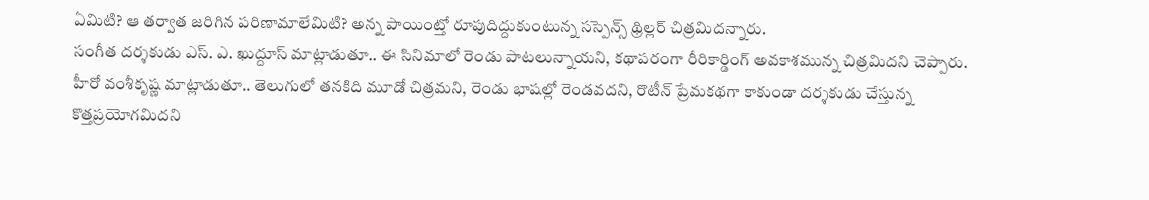ఏమిటి? ఆ తర్వాత జరిగిన పరిణామాలేమిటి? అన్న పాయింట్తో రూపుదిద్దుకుంటున్న సస్పెన్స్ థ్రిల్లర్ చిత్రమిదన్నారు.
సంగీత దర్శకుడు ఎస్. ఎ. ఖుద్దూస్ మాట్లాడుతూ.. ఈ సినిమాలో రెండు పాటలున్నాయని, కథాపరంగా రీరికార్డింగ్ అవకాశమున్న చిత్రమిదని చెప్పారు.
హీరో వంశీకృష్ణ మాట్లాడుతూ.. తెలుగులో తనకిది మూడో చిత్రమని, రెండు భాషల్లో రెండవదని, రొటీన్ ప్రేమకథగా కాకుండా దర్శకుడు చేస్తున్న కొత్తప్రయోగమిదని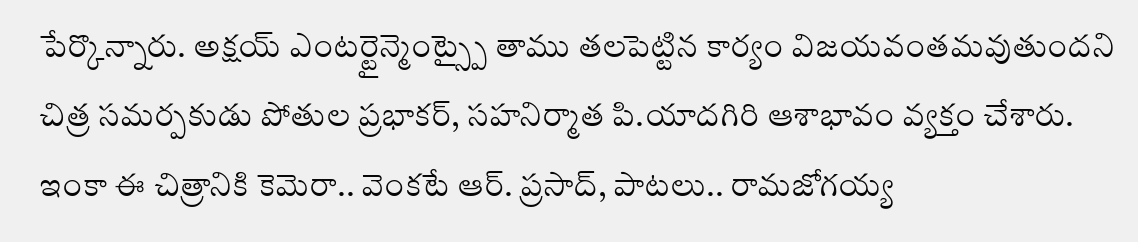పేర్కొన్నారు. అక్షయ్ ఎంటర్టైన్మెంట్స్పై తాము తలపెట్టిన కార్యం విజయవంతమవుతుందని చిత్ర సమర్పకుడు పోతుల ప్రభాకర్, సహనిర్మాత పి.యాదగిరి ఆశాభావం వ్యక్తం చేశారు.
ఇంకా ఈ చిత్రానికి కెమెరా.. వెంకటే ఆర్. ప్రసాద్, పాటలు.. రామజోగయ్య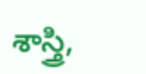శాస్త్రి,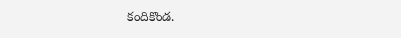కందికొండ.